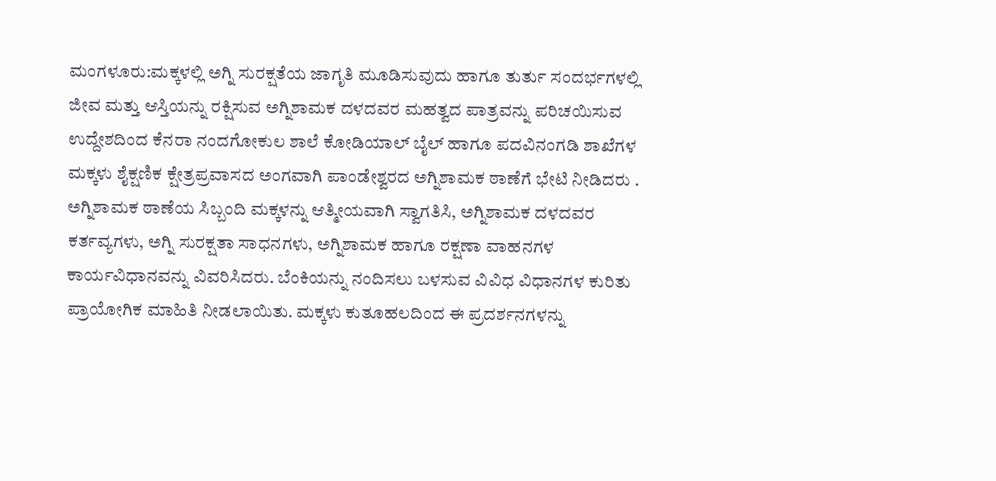ಮಂಗಳೂರು:ಮಕ್ಕಳಲ್ಲಿ ಅಗ್ನಿ ಸುರಕ್ಷತೆಯ ಜಾಗೃತಿ ಮೂಡಿಸುವುದು ಹಾಗೂ ತುರ್ತು ಸಂದರ್ಭಗಳಲ್ಲಿ ಜೀವ ಮತ್ತು ಆಸ್ತಿಯನ್ನು ರಕ್ಷಿಸುವ ಅಗ್ನಿಶಾಮಕ ದಳದವರ ಮಹತ್ವದ ಪಾತ್ರವನ್ನು ಪರಿಚಯಿಸುವ ಉದ್ದೇಶದಿಂದ ಕೆನರಾ ನಂದಗೋಕುಲ ಶಾಲೆ ಕೋಡಿಯಾಲ್ ಬೈಲ್ ಹಾಗೂ ಪದವಿನಂಗಡಿ ಶಾಖೆಗಳ ಮಕ್ಕಳು ಶೈಕ್ಷಣಿಕ ಕ್ಷೇತ್ರಪ್ರವಾಸದ ಅಂಗವಾಗಿ ಪಾಂಡೇಶ್ವರದ ಅಗ್ನಿಶಾಮಕ ಠಾಣೆಗೆ ಭೇಟಿ ನೀಡಿದರು .
ಅಗ್ನಿಶಾಮಕ ಠಾಣೆಯ ಸಿಬ್ಬಂದಿ ಮಕ್ಕಳನ್ನು ಆತ್ಮೀಯವಾಗಿ ಸ್ವಾಗತಿಸಿ, ಅಗ್ನಿಶಾಮಕ ದಳದವರ ಕರ್ತವ್ಯಗಳು, ಅಗ್ನಿ ಸುರಕ್ಷತಾ ಸಾಧನಗಳು, ಅಗ್ನಿಶಾಮಕ ಹಾಗೂ ರಕ್ಷಣಾ ವಾಹನಗಳ ಕಾರ್ಯವಿಧಾನವನ್ನು ವಿವರಿಸಿದರು. ಬೆಂಕಿಯನ್ನು ನಂದಿಸಲು ಬಳಸುವ ವಿವಿಧ ವಿಧಾನಗಳ ಕುರಿತು ಪ್ರಾಯೋಗಿಕ ಮಾಹಿತಿ ನೀಡಲಾಯಿತು. ಮಕ್ಕಳು ಕುತೂಹಲದಿಂದ ಈ ಪ್ರದರ್ಶನಗಳನ್ನು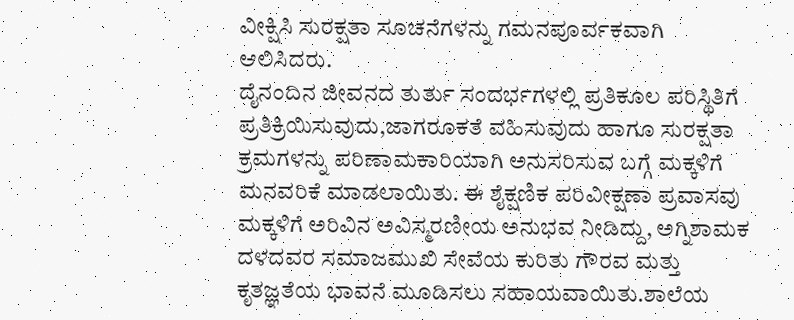ವೀಕ್ಷಿಸಿ ಸುರಕ್ಷತಾ ಸೂಚನೆಗಳನ್ನು ಗಮನಪೂರ್ವಕವಾಗಿ ಆಲಿಸಿದರು.
ದೈನಂದಿನ ಜೀವನದ ತುರ್ತು ಸಂದರ್ಭಗಳಲ್ಲಿ ಪ್ರತಿಕೂಲ ಪರಿಸ್ಥಿತಿಗೆ ಪ್ರತಿಕ್ರಿಯಿಸುವುದು,ಜಾಗರೂಕತೆ ವಹಿಸುವುದು ಹಾಗೂ ಸುರಕ್ಷತಾ ಕ್ರಮಗಳನ್ನು ಪರಿಣಾಮಕಾರಿಯಾಗಿ ಅನುಸರಿಸುವ ಬಗ್ಗೆ ಮಕ್ಕಳಿಗೆ ಮನವರಿಕೆ ಮಾಡಲಾಯಿತು. ಈ ಶೈಕ್ಷಣಿಕ ಪರಿವೀಕ್ಷಣಾ ಪ್ರವಾಸವು ಮಕ್ಕಳಿಗೆ ಅರಿವಿನ ಅವಿಸ್ಮರಣೀಯ ಅನುಭವ ನೀಡಿದ್ದು, ಅಗ್ನಿಶಾಮಕ ದಳದವರ ಸಮಾಜಮುಖಿ ಸೇವೆಯ ಕುರಿತು ಗೌರವ ಮತ್ತು ಕೃತಜ್ಞತೆಯ ಭಾವನೆ ಮೂಡಿಸಲು ಸಹಾಯವಾಯಿತು.ಶಾಲೆಯ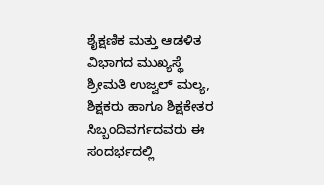ಶೈಕ್ಷಣಿಕ ಮತ್ತು ಆಡಳಿತ ವಿಭಾಗದ ಮುಖ್ಯಸ್ಥೆ ಶ್ರೀಮತಿ ಉಜ್ವಲ್ ಮಲ್ಯ, ಶಿಕ್ಷಕರು ಹಾಗೂ ಶಿಕ್ಷಕೇತರ ಸಿಬ್ಬಂದಿವರ್ಗದವರು ಈ ಸಂದರ್ಭದಲ್ಲಿ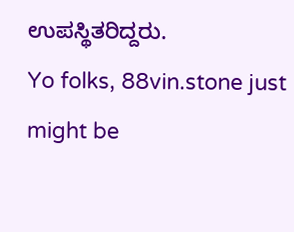ಉಪಸ್ಥಿತರಿದ್ದರು.
Yo folks, 88vin.stone just might be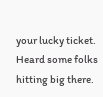your lucky ticket. Heard some folks hitting big there.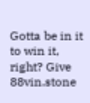Gotta be in it to win it, right? Give 88vin.stone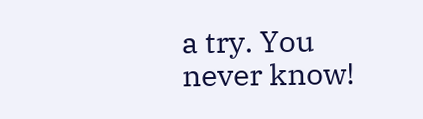a try. You never know!